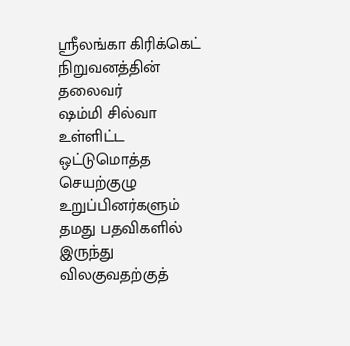ஸ்ரீலங்கா கிரிக்கெட் நிறுவனத்தின் தலைவர்
ஷம்மி சில்வா உள்ளிட்ட ஒட்டுமொத்த செயற்குழு உறுப்பினர்களும் தமது பதவிகளில் இருந்து விலகுவதற்குத்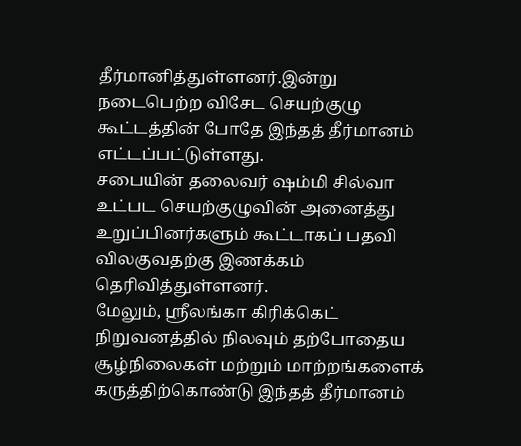தீர்மானித்துள்ளனர்.இன்று நடைபெற்ற விசேட செயற்குழு கூட்டத்தின் போதே இந்தத் தீர்மானம் எட்டப்பட்டுள்ளது.
சபையின் தலைவர் ஷம்மி சில்வா உட்பட செயற்குழுவின் அனைத்து உறுப்பினர்களும் கூட்டாகப் பதவி விலகுவதற்கு இணக்கம் தெரிவித்துள்ளனர்.
மேலும், ஸ்ரீலங்கா கிரிக்கெட் நிறுவனத்தில் நிலவும் தற்போதைய சூழ்நிலைகள் மற்றும் மாற்றங்களைக் கருத்திற்கொண்டு இந்தத் தீர்மானம்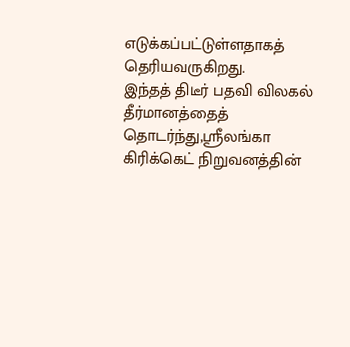எடுக்கப்பட்டுள்ளதாகத் தெரியவருகிறது.
இந்தத் திடீர் பதவி விலகல் தீர்மானத்தைத் தொடர்ந்து,ஸ்ரீலங்கா கிரிக்கெட் நிறுவனத்தின்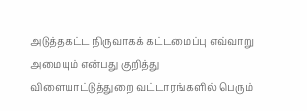அடுத்தகட்ட நிருவாகக் கட்டமைப்பு எவ்வாறு அமையும் என்பது குறித்து விளையாட்டுத்துறை வட்டாரங்களில் பெரும்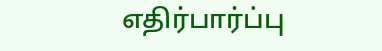எதிர்பார்ப்பு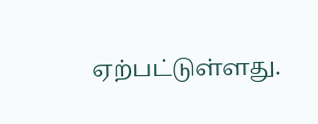ஏற்பட்டுள்ளது.